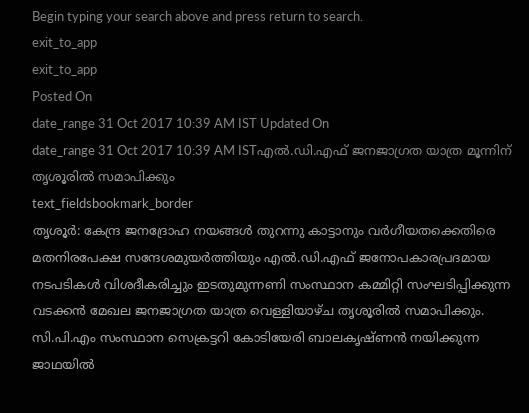Begin typing your search above and press return to search.
exit_to_app
exit_to_app
Posted On
date_range 31 Oct 2017 10:39 AM IST Updated On
date_range 31 Oct 2017 10:39 AM ISTഎൽ.ഡി.എഫ് ജനജാഗ്രത യാത്ര മൂന്നിന് തൃശൂരിൽ സമാപിക്കും
text_fieldsbookmark_border
തൃശൂർ: കേന്ദ്ര ജനദ്രോഹ നയങ്ങൾ തുറന്നു കാട്ടാനും വർഗീയതക്കെതിരെ മതനിരപേക്ഷ സന്ദേശമുയർത്തിയും എൽ.ഡി.എഫ് ജനോപകാരപ്രദമായ നടപടികൾ വിശദീകരിച്ചും ഇടതുമുന്നണി സംസ്ഥാന കമ്മിറ്റി സംഘടിപ്പിക്കുന്ന വടക്കൻ മേഖല ജനജാഗ്രത യാത്ര വെള്ളിയാഴ്ച തൃശൂരിൽ സമാപിക്കും. സി.പി.എം സംസ്ഥാന സെക്രട്ടറി കോടിയേരി ബാലകൃഷ്ണൻ നയിക്കുന്ന ജാഥയിൽ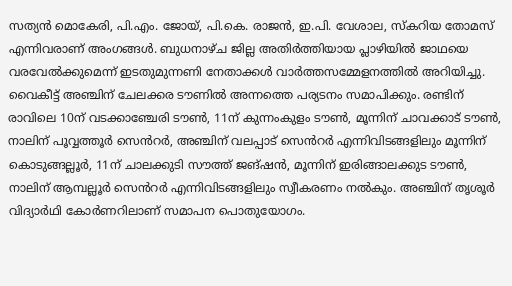സത്യൻ മൊകേരി, പി.എം. ജോയ്, പി.കെ. രാജൻ, ഇ.പി. വേശാല, സ്കറിയ തോമസ് എന്നിവരാണ് അംഗങ്ങൾ. ബുധനാഴ്ച ജില്ല അതിർത്തിയായ പ്ലാഴിയിൽ ജാഥയെ വരവേൽക്കുമെന്ന് ഇടതുമുന്നണി നേതാക്കൾ വാർത്തസമ്മേളനത്തിൽ അറിയിച്ചു. വൈകീട്ട് അഞ്ചിന് ചേലക്കര ടൗണിൽ അന്നത്തെ പര്യടനം സമാപിക്കും. രണ്ടിന് രാവിലെ 10ന് വടക്കാഞ്ചേരി ടൗൺ, 11ന് കുന്നംകുളം ടൗൺ, മൂന്നിന് ചാവക്കാട് ടൗൺ, നാലിന് പൂവ്വത്തൂർ സെൻറർ, അഞ്ചിന് വലപ്പാട് സെൻറർ എന്നിവിടങ്ങളിലും മൂന്നിന് കൊടുങ്ങല്ലൂർ, 11ന് ചാലക്കുടി സൗത്ത് ജങ്ഷൻ, മൂന്നിന് ഇരിങ്ങാലക്കുട ടൗൺ, നാലിന് ആമ്പല്ലൂർ സെൻറർ എന്നിവിടങ്ങളിലും സ്വീകരണം നൽകും. അഞ്ചിന് തൃശൂർ വിദ്യാർഥി കോർണറിലാണ് സമാപന പൊതുയോഗം.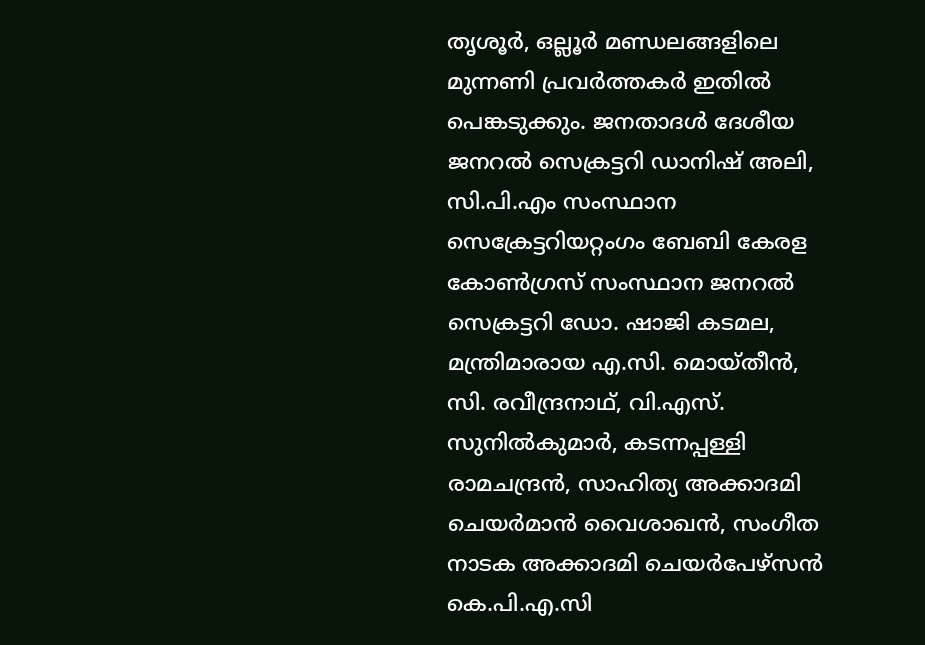തൃശൂർ, ഒല്ലൂർ മണ്ഡലങ്ങളിലെ മുന്നണി പ്രവർത്തകർ ഇതിൽ പെങ്കടുക്കും. ജനതാദൾ ദേശീയ ജനറൽ സെക്രട്ടറി ഡാനിഷ് അലി, സി.പി.എം സംസ്ഥാന സെക്രേട്ടറിയറ്റംഗം ബേബി കേരള കോൺഗ്രസ് സംസ്ഥാന ജനറൽ സെക്രട്ടറി ഡോ. ഷാജി കടമല, മന്ത്രിമാരായ എ.സി. മൊയ്തീൻ, സി. രവീന്ദ്രനാഥ്, വി.എസ്. സുനിൽകുമാർ, കടന്നപ്പള്ളി രാമചന്ദ്രൻ, സാഹിത്യ അക്കാദമി ചെയർമാൻ വൈശാഖൻ, സംഗീത നാടക അക്കാദമി ചെയർപേഴ്സൻ കെ.പി.എ.സി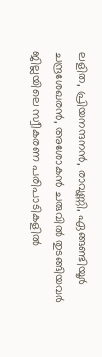ലളിത, പ്രിയനന്ദനൻ, രാവുണ്ണി, ഏങ്ങണ്ടിയൂർ ചന്ദ്രശേഖരൻ, അശോകൻ ചരുവിൽ തുടങ്ങിയവർ ജില്ലയിലെ സ്വീകരണ പരിപാടികളിൽ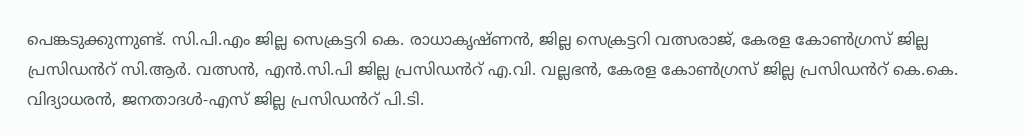പെങ്കടുക്കുന്നുണ്ട്. സി.പി.എം ജില്ല സെക്രട്ടറി കെ. രാധാകൃഷ്ണൻ, ജില്ല സെക്രട്ടറി വത്സരാജ്, കേരള കോൺഗ്രസ് ജില്ല പ്രസിഡൻറ് സി.ആർ. വത്സൻ, എൻ.സി.പി ജില്ല പ്രസിഡൻറ് എ.വി. വല്ലഭൻ, കേരള കോൺഗ്രസ് ജില്ല പ്രസിഡൻറ് കെ.കെ. വിദ്യാധരൻ, ജനതാദൾ-എസ് ജില്ല പ്രസിഡൻറ് പി.ടി.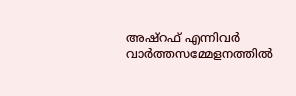അഷ്റഫ് എന്നിവർ വാർത്തസമ്മേളനത്തിൽ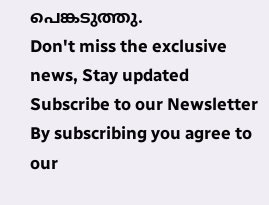പെങ്കടുത്തു.
Don't miss the exclusive news, Stay updated
Subscribe to our Newsletter
By subscribing you agree to our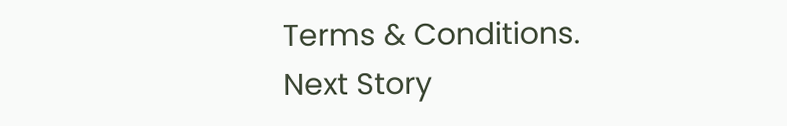Terms & Conditions.
Next Story